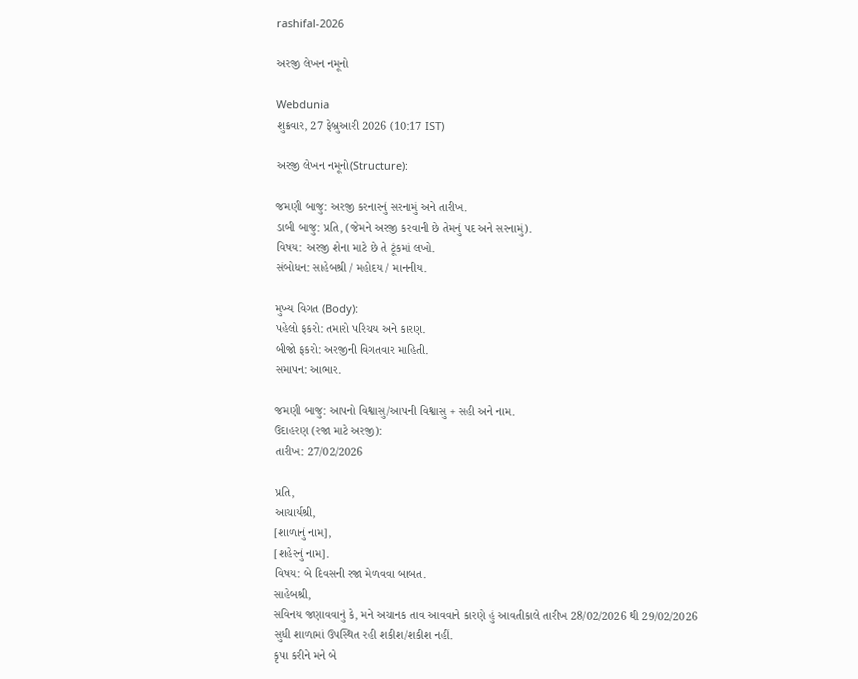rashifal-2026

અરજી લેખન નમૂનો

Webdunia
શુક્રવાર, 27 ફેબ્રુઆરી 2026 (10:17 IST)

અરજી લેખન નમૂનો(Structure):

જમણી બાજુ: અરજી કરનારનું સરનામું અને તારીખ.
ડાબી બાજુ: પ્રતિ, (જેમને અરજી કરવાની છે તેમનું પદ અને સરનામું).
વિષય: અરજી શેના માટે છે તે ટૂંકમાં લખો.
સંબોધન: સાહેબશ્રી / મહોદય / માનનીય.

મુખ્ય વિગત (Body):
પહેલો ફકરો: તમારો પરિચય અને કારણ.
બીજો ફકરો: અરજીની વિગતવાર માહિતી.
સમાપન: આભાર.

જમણી બાજુ: આપનો વિશ્વાસુ/આપની વિશ્વાસુ + સહી અને નામ.
ઉદાહરણ (રજા માટે અરજી):
તારીખ: 27/02/2026

પ્રતિ,
આચાર્યશ્રી,
[શાળાનું નામ],
[શહેરનું નામ].
વિષય: બે દિવસની રજા મેળવવા બાબત.
સાહેબશ્રી,
સવિનય જણાવવાનું કે, મને અચાનક તાવ આવવાને કારણે હું આવતીકાલે તારીખ 28/02/2026 થી 29/02/2026 સુધી શાળામાં ઉપસ્થિત રહી શકીશ/શકીશ નહીં.
કૃપા કરીને મને બે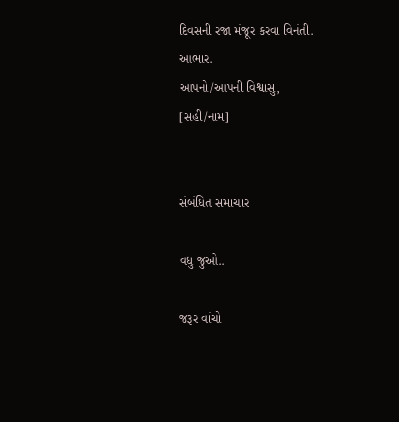દિવસની રજા મંજૂર કરવા વિનંતી.
આભાર.
આપનો/આપની વિશ્વાસુ,
[સહી/નામ]


સંબંધિત સમાચાર

વધુ જુઓ..

જરૂર વાંચો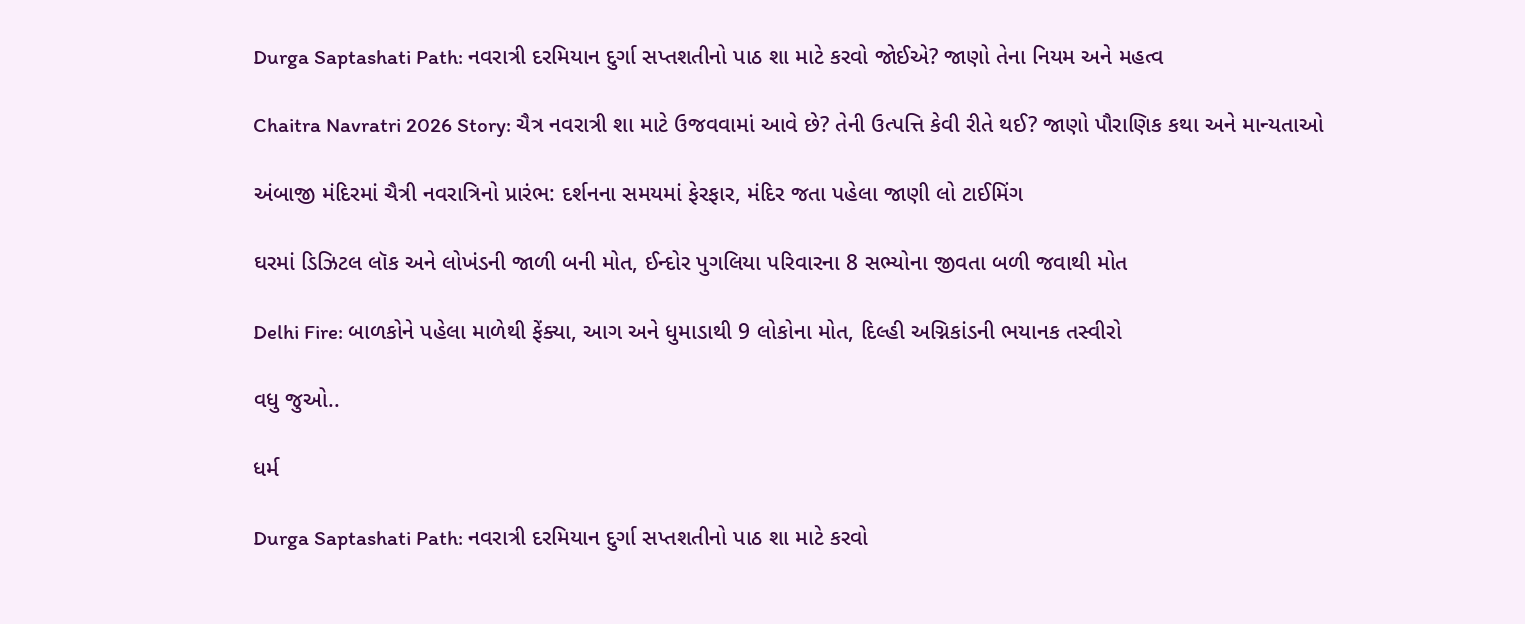Durga Saptashati Path: નવરાત્રી દરમિયાન દુર્ગા સપ્તશતીનો પાઠ શા માટે કરવો જોઈએ? જાણો તેના નિયમ અને મહત્વ

Chaitra Navratri 2026 Story: ચૈત્ર નવરાત્રી શા માટે ઉજવવામાં આવે છે? તેની ઉત્પત્તિ કેવી રીતે થઈ? જાણો પૌરાણિક કથા અને માન્યતાઓ

અંબાજી મંદિરમાં ચૈત્રી નવરાત્રિનો પ્રારંભ: દર્શનના સમયમાં ફેરફાર, મંદિર જતા પહેલા જાણી લો ટાઈમિંગ

ઘરમાં ડિઝિટલ લૉક અને લોખંડની જાળી બની મોત, ઈન્દોર પુગલિયા પરિવારના 8 સભ્યોના જીવતા બળી જવાથી મોત

Delhi Fire: બાળકોને પહેલા માળેથી ફેંક્યા, આગ અને ધુમાડાથી 9 લોકોના મોત, દિલ્હી અગ્નિકાંડની ભયાનક તસ્વીરો

વધુ જુઓ..

ધર્મ

Durga Saptashati Path: નવરાત્રી દરમિયાન દુર્ગા સપ્તશતીનો પાઠ શા માટે કરવો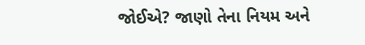જોઈએ? જાણો તેના નિયમ અને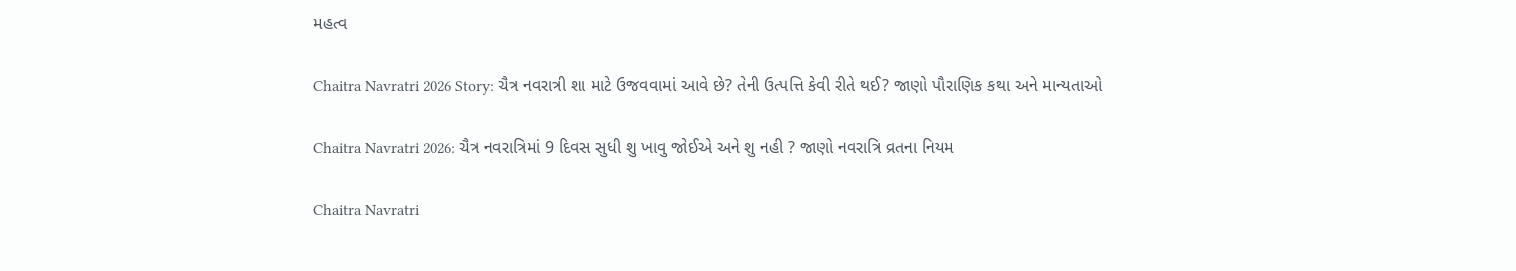મહત્વ

Chaitra Navratri 2026 Story: ચૈત્ર નવરાત્રી શા માટે ઉજવવામાં આવે છે? તેની ઉત્પત્તિ કેવી રીતે થઈ? જાણો પૌરાણિક કથા અને માન્યતાઓ

Chaitra Navratri 2026: ચૈત્ર નવરાત્રિમાં 9 દિવસ સુધી શુ ખાવુ જોઈએ અને શુ નહી ? જાણો નવરાત્રિ વ્રતના નિયમ

Chaitra Navratri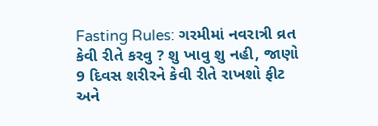Fasting Rules: ગરમીમાં નવરાત્રી વ્રત કેવી રીતે કરવુ ? શુ ખાવુ શુ નહી, જાણો 9 દિવસ શરીરને કેવી રીતે રાખશો ફીટ અને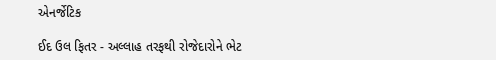એનર્જેટિક

ઈદ ઉલ ફિતર - અલ્લાહ તરફથી રોજેદારોને ભેટ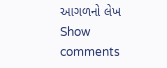આગળનો લેખ
Show comments